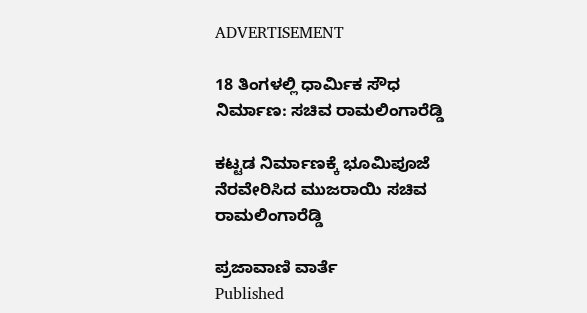ADVERTISEMENT

18 ತಿಂಗಳಲ್ಲಿ ಧಾರ್ಮಿಕ ಸೌಧ ನಿರ್ಮಾಣ: ಸಚಿವ ರಾಮಲಿಂಗಾರೆಡ್ಡಿ

ಕಟ್ಟಡ ನಿರ್ಮಾಣಕ್ಕೆ ಭೂಮಿಪೂಜೆ ನೆರವೇರಿಸಿದ ಮುಜರಾಯಿ ಸಚಿವ ರಾಮಲಿಂಗಾರೆಡ್ಡಿ

ಪ್ರಜಾವಾಣಿ ವಾರ್ತೆ
Published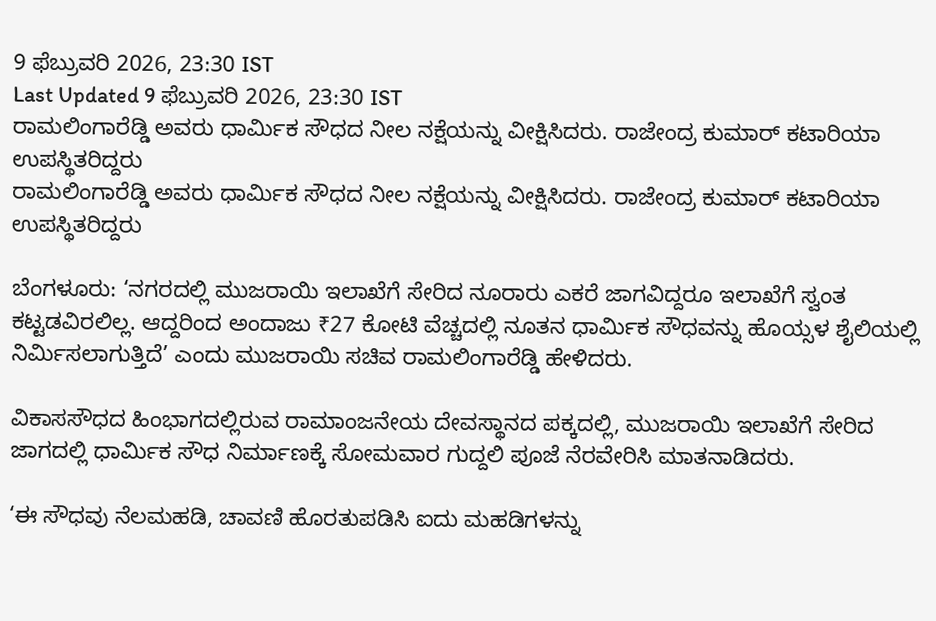9 ಫೆಬ್ರುವರಿ 2026, 23:30 IST
Last Updated 9 ಫೆಬ್ರುವರಿ 2026, 23:30 IST
ರಾಮಲಿಂಗಾರೆಡ್ಡಿ ಅವರು ಧಾರ್ಮಿಕ ಸೌಧದ ನೀಲ ನಕ್ಷೆಯನ್ನು ವೀಕ್ಷಿಸಿದರು. ರಾಜೇಂದ್ರ ಕುಮಾರ್ ಕಟಾರಿಯಾ ಉಪಸ್ಥಿತರಿದ್ದರು
ರಾಮಲಿಂಗಾರೆಡ್ಡಿ ಅವರು ಧಾರ್ಮಿಕ ಸೌಧದ ನೀಲ ನಕ್ಷೆಯನ್ನು ವೀಕ್ಷಿಸಿದರು. ರಾಜೇಂದ್ರ ಕುಮಾರ್ ಕಟಾರಿಯಾ ಉಪಸ್ಥಿತರಿದ್ದರು

ಬೆಂಗಳೂರು: ‘ನಗರದಲ್ಲಿ ಮುಜರಾಯಿ ಇಲಾಖೆಗೆ ಸೇರಿದ ನೂರಾರು ಎಕರೆ ಜಾಗವಿದ್ದರೂ ಇಲಾಖೆಗೆ ಸ್ವಂತ ಕಟ್ಟಡವಿರಲಿಲ್ಲ. ಆದ್ದರಿಂದ ಅಂದಾಜು ₹27 ಕೋಟಿ ವೆಚ್ಚದಲ್ಲಿ ನೂತನ ಧಾರ್ಮಿಕ ಸೌಧವನ್ನು ಹೊಯ್ಸಳ ಶೈಲಿಯಲ್ಲಿ ನಿರ್ಮಿಸಲಾಗುತ್ತಿದೆ’ ಎಂದು ಮುಜರಾಯಿ ಸಚಿವ ರಾಮಲಿಂಗಾರೆಡ್ಡಿ ಹೇಳಿದರು.

ವಿಕಾಸಸೌಧದ ಹಿಂಭಾಗದಲ್ಲಿರುವ ರಾಮಾಂಜನೇಯ ದೇವಸ್ಥಾನದ ಪಕ್ಕದಲ್ಲಿ, ಮುಜರಾಯಿ ಇಲಾಖೆಗೆ ಸೇರಿದ ಜಾಗದಲ್ಲಿ ಧಾರ್ಮಿಕ ಸೌಧ ನಿರ್ಮಾಣಕ್ಕೆ ಸೋಮವಾರ ಗುದ್ದಲಿ ಪೂಜೆ ನೆರವೇರಿಸಿ ಮಾತನಾಡಿದರು.

‘ಈ ಸೌಧವು ನೆಲಮಹಡಿ, ಚಾವಣಿ ಹೊರತುಪಡಿಸಿ ಐದು ಮಹಡಿಗಳನ್ನು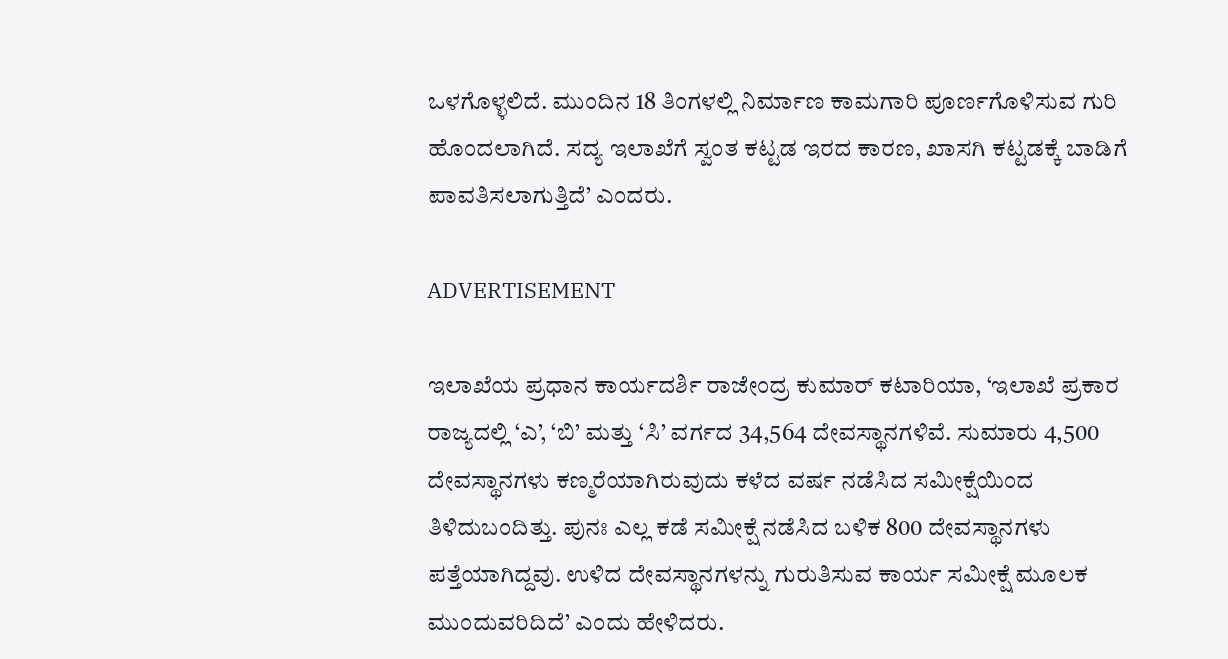ಒಳಗೊಳ್ಳಲಿದೆ. ಮುಂದಿನ 18 ತಿಂಗಳಲ್ಲಿ ನಿರ್ಮಾಣ ಕಾಮಗಾರಿ ಪೂರ್ಣಗೊಳಿಸುವ ಗುರಿ ಹೊಂದಲಾಗಿದೆ. ಸದ್ಯ ಇಲಾಖೆಗೆ ಸ್ವಂತ ಕಟ್ಟಡ ಇರದ ಕಾರಣ, ಖಾಸಗಿ ಕಟ್ಟಡಕ್ಕೆ ಬಾಡಿಗೆ ಪಾವತಿಸಲಾಗುತ್ತಿದೆ’ ಎಂದರು.

ADVERTISEMENT

ಇಲಾಖೆಯ ಪ್ರಧಾನ ಕಾರ್ಯದರ್ಶಿ ರಾಜೇಂದ್ರ ಕುಮಾರ್ ಕಟಾರಿಯಾ, ‘ಇಲಾಖೆ ಪ್ರಕಾರ ರಾಜ್ಯದಲ್ಲಿ ‘ಎ’, ‘ಬಿ’ ಮತ್ತು ‘ಸಿ’ ವರ್ಗದ 34,564 ದೇವಸ್ಥಾನಗಳಿವೆ. ಸುಮಾರು 4,500 ದೇವಸ್ಥಾನಗಳು ಕಣ್ಮರೆಯಾಗಿರುವುದು ಕಳೆದ ವರ್ಷ ನಡೆಸಿದ ಸಮೀಕ್ಷೆಯಿಂದ ತಿಳಿದುಬಂದಿತ್ತು. ಪುನಃ ಎಲ್ಲ ಕಡೆ ಸಮೀಕ್ಷೆ ನಡೆಸಿದ ಬಳಿಕ 800 ದೇವಸ್ಥಾನಗಳು ಪತ್ತೆಯಾಗಿದ್ದವು. ಉಳಿದ ದೇವಸ್ಥಾನಗಳನ್ನು ಗುರುತಿಸುವ ಕಾರ್ಯ ಸಮೀಕ್ಷೆ ಮೂಲಕ ಮುಂದುವರಿದಿದೆ’ ಎಂದು ಹೇಳಿದರು.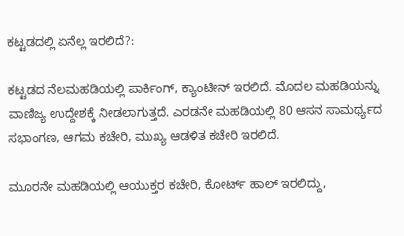ಕಟ್ಟಡದಲ್ಲಿ ಏನೆಲ್ಲ ಇರಲಿದೆ?:

ಕಟ್ಟಡದ ನೆಲಮಹಡಿಯಲ್ಲಿ ಪಾರ್ಕಿಂಗ್, ಕ್ಯಾಂಟೀನ್ ಇರಲಿದೆ. ಮೊದಲ ಮಹಡಿಯನ್ನು ವಾಣಿಜ್ಯ ಉದ್ದೇಶಕ್ಕೆ ನೀಡಲಾಗುತ್ತದೆ. ಎರಡನೇ ಮಹಡಿಯಲ್ಲಿ 80 ಆಸನ ಸಾಮರ್ಥ್ಯದ ಸಭಾಂಗಣ, ಆಗಮ ಕಚೇರಿ, ಮುಖ್ಯ ಆಡಳಿತ ಕಚೇರಿ ಇರಲಿದೆ.

ಮೂರನೇ ಮಹಡಿಯಲ್ಲಿ ಆಯುಕ್ತರ ಕಚೇರಿ, ಕೋರ್ಟ್ ಹಾಲ್‌ ಇರಲಿದ್ದು,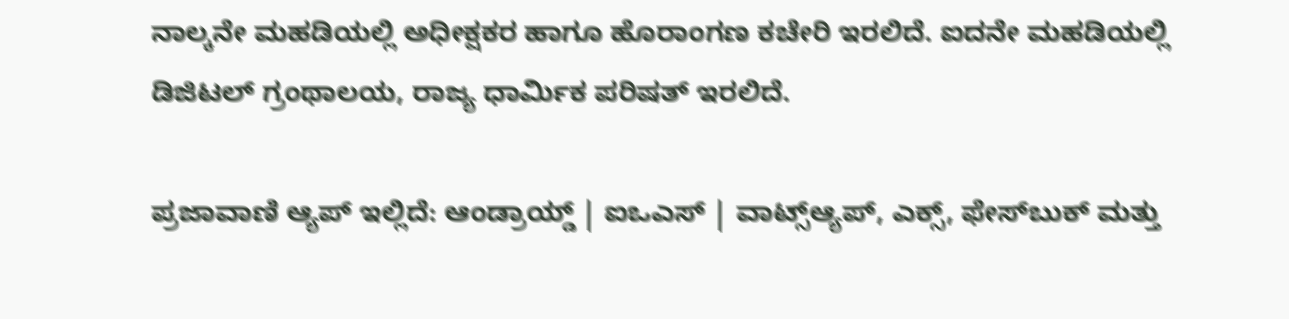ನಾಲ್ಕನೇ ಮಹಡಿಯಲ್ಲಿ ಅಧೀಕ್ಷಕರ ಹಾಗೂ ಹೊರಾಂಗಣ ಕಚೇರಿ ಇರಲಿದೆ. ಐದನೇ ಮಹಡಿಯಲ್ಲಿ ಡಿಜಿಟಲ್‌ ಗ್ರಂಥಾಲಯ, ರಾಜ್ಯ ಧಾರ್ಮಿಕ ಪರಿಷತ್‌ ಇರಲಿದೆ.

ಪ್ರಜಾವಾಣಿ ಆ್ಯಪ್ ಇಲ್ಲಿದೆ: ಆಂಡ್ರಾಯ್ಡ್ | ಐಒಎಸ್ | ವಾಟ್ಸ್ಆ್ಯಪ್, ಎಕ್ಸ್, ಫೇಸ್‌ಬುಕ್ ಮತ್ತು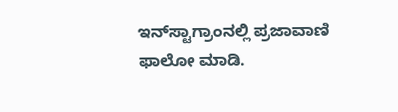ಇನ್‌ಸ್ಟಾಗ್ರಾಂನಲ್ಲಿ ಪ್ರಜಾವಾಣಿ ಫಾಲೋ ಮಾಡಿ.